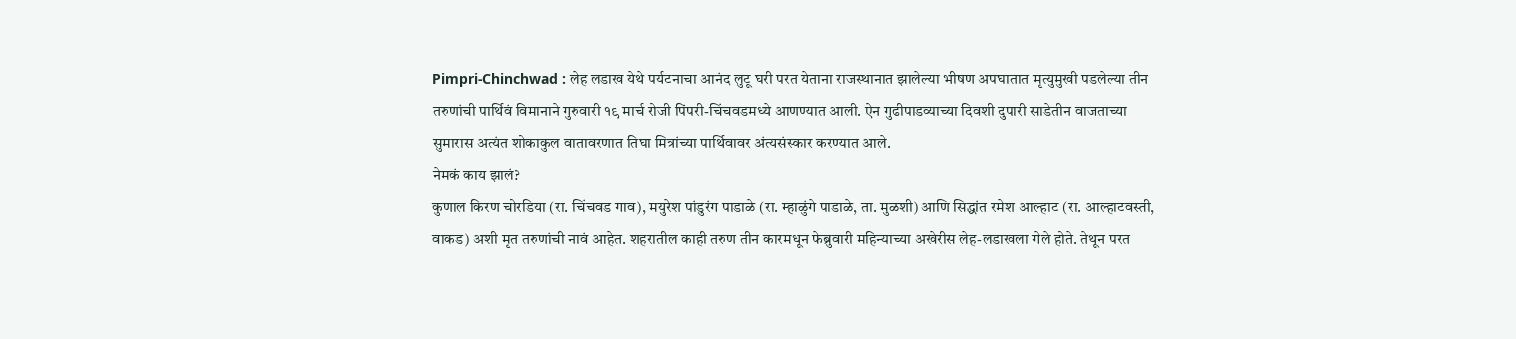Pimpri-Chinchwad : लेह लडाख येथे पर्यटनाचा आनंद लुटू घरी परत येताना राजस्थानात झालेल्या भीषण अपघातात मृत्युमुखी पडलेल्या तीन तरुणांची पार्थिवं विमानाने गुरुवारी १९ मार्च रोजी पिंपरी-चिंचवडमध्ये आणण्यात आली. ऐन गुढीपाडव्याच्या दिवशी दुपारी साडेतीन वाजताच्या सुमारास अत्यंत शोकाकुल वातावरणात तिघा मित्रांच्या पार्थिवावर अंत्यसंस्कार करण्यात आले.
नेमकं काय झालं?
कुणाल किरण चोरडिया (रा. चिंचवड गाव), मयुरेश पांडुरंग पाडाळे (रा. म्हाळुंगे पाडाळे, ता. मुळशी) आणि सिद्धांत रमेश आल्हाट (रा. आल्हाटवस्ती, वाकड) अशी मृत तरुणांची नावं आहेत. शहरातील काही तरुण तीन कारमधून फेब्रुवारी महिन्याच्या अखेरीस लेह-लडाखला गेले होते. तेथून परत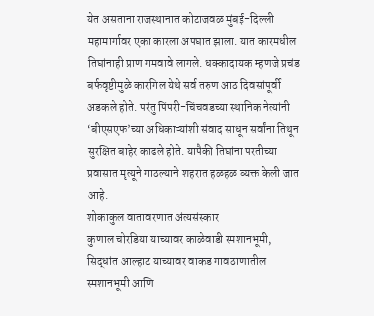येत असताना राजस्थानात कोटाजवळ मुंबई-दिल्ली महामार्गावर एका कारला अपघात झाला. यात कारमधील तिघांनाही प्राण गमवावे लागले. धक्कादायक म्हणजे प्रचंड बर्फवृष्टीमुळे कारगिल येथे सर्व तरुण आठ दिवसांपूर्वी अडकले होते. परंतु पिंपरी-चिंचवडच्या स्थानिक नेत्यांनी ‘बीएसएफ’च्या अधिकाऱ्यांशी संवाद साधून सर्वांना तिथून सुरक्षित बाहेर काढले होते. यापैकी तिघांना परतीच्या प्रवासात मृत्यूने गाठल्याने शहरात हळहळ व्यक्त केली जात आहे.
शोकाकुल वातावरणात अंत्यसंस्कार
कुणाल चोरडिया याच्यावर काळेवाडी स्मशानभूमी, सिद्धांत आल्हाट याच्यावर वाकड गावठाणातील स्मशानभूमी आणि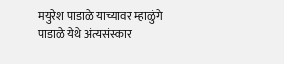मयुरेश पाडाळे याच्यावर म्हाळुंगे पाडाळे येथे अंत्यसंस्कार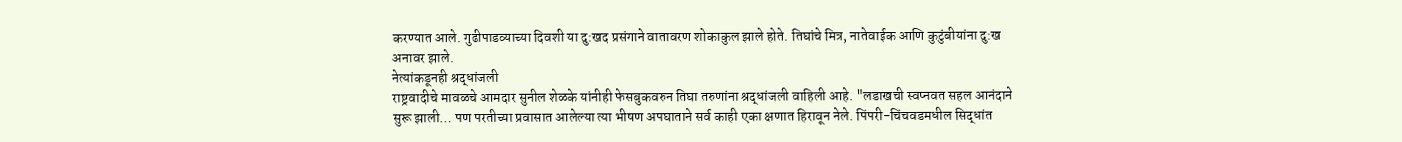करण्यात आले. गुढीपाडव्याच्या दिवशी या दु:खद प्रसंगाने वातावरण शोकाकुल झाले होते. तिघांचे मित्र, नातेवाईक आणि कुटुंबीयांना दु:ख अनावर झाले.
नेत्यांकडूनही श्रद्धांजली
राष्ट्रवादीचे मावळचे आमदार सुनील शेळके यांनीही फेसबुकवरुन तिघा तरुणांना श्रद्धांजली वाहिली आहे. "लडाखची स्वप्नवत सहल आनंदाने सुरू झाली… पण परतीच्या प्रवासात आलेल्या त्या भीषण अपघाताने सर्व काही एका क्षणात हिरावून नेले. पिंपरी-चिंचवडमधील सिद्धांत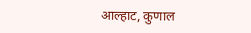आल्हाट, कुणाल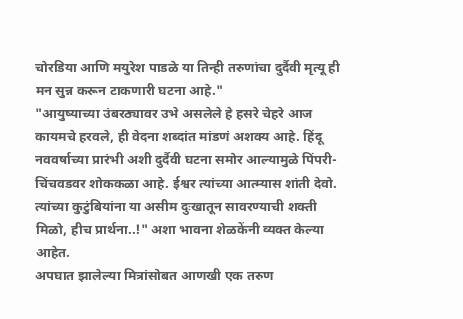चोरडिया आणि मयुरेश पाडळे या तिन्ही तरुणांचा दुर्दैवी मृत्यू ही मन सुन्न करून टाकणारी घटना आहे."
"आयुष्याच्या उंबरठ्यावर उभे असलेले हे हसरे चेहरे आज कायमचे हरवले, ही वेदना शब्दांत मांडणं अशक्य आहे. हिंदू नववर्षाच्या प्रारंभी अशी दुर्दैवी घटना समोर आल्यामुळे पिंपरी-चिंचवडवर शोककळा आहे. ईश्वर त्यांच्या आत्म्यास शांती देवो. त्यांच्या कुटुंबियांना या असीम दुःखातून सावरण्याची शक्ती मिळो, हीच प्रार्थना..!" अशा भावना शेळकेंनी व्यक्त केल्या आहेत.
अपघात झालेल्या मित्रांसोबत आणखी एक तरुण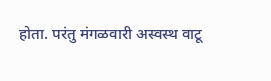होता. परंतु मंगळवारी अस्वस्थ वाटू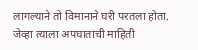लागल्याने तो विमानाने घरी परतला होता. जेव्हा त्याला अपघाताची माहिती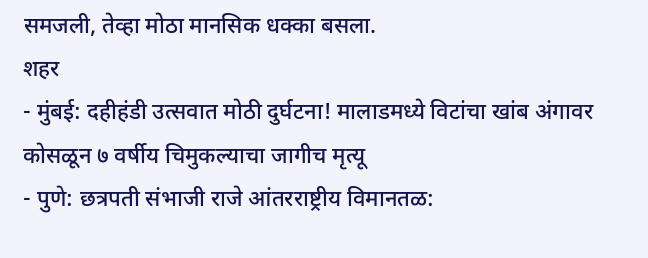समजली, तेव्हा मोठा मानसिक धक्का बसला.
शहर
- मुंबई: दहीहंडी उत्सवात मोठी दुर्घटना! मालाडमध्ये विटांचा खांब अंगावर कोसळून ७ वर्षीय चिमुकल्याचा जागीच मृत्यू
- पुणे: छत्रपती संभाजी राजे आंतरराष्ट्रीय विमानतळ: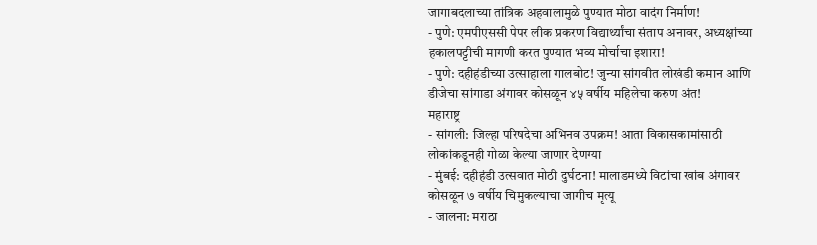जागाबदलाच्या तांत्रिक अहवालामुळे पुण्यात मोठा वादंग निर्माण!
- पुणे: एमपीएससी पेपर लीक प्रकरण विद्यार्थ्यांचा संताप अनावर, अध्यक्षांच्या हकालपट्टीची मागणी करत पुण्यात भव्य मोर्चाचा इशारा!
- पुणे: दहीहंडीच्या उत्साहाला गालबोट! जुन्या सांगवीत लोखंडी कमान आणि डीजेचा सांगाडा अंगावर कोसळून ४५ वर्षीय महिलेचा करुण अंत!
महाराष्ट्र
- सांगली: जिल्हा परिषदेचा अभिनव उपक्रम! आता विकासकामांसाठी लोकांकडूनही गोळा केल्या जाणार देणग्या
- मुंबई: दहीहंडी उत्सवात मोठी दुर्घटना! मालाडमध्ये विटांचा खांब अंगावर कोसळून ७ वर्षीय चिमुकल्याचा जागीच मृत्यू
- जालना: मराठा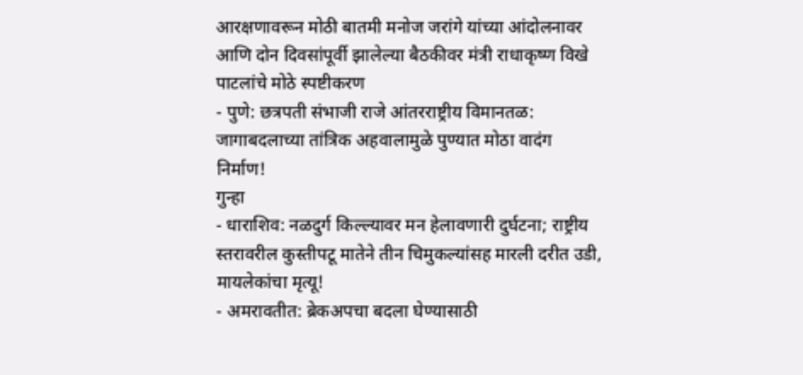आरक्षणावरून मोठी बातमी मनोज जरांगे यांच्या आंदोलनावर आणि दोन दिवसांपूर्वी झालेल्या बैठकीवर मंत्री राधाकृष्ण विखे पाटलांचे मोठे स्पष्टीकरण
- पुणे: छत्रपती संभाजी राजे आंतरराष्ट्रीय विमानतळ: जागाबदलाच्या तांत्रिक अहवालामुळे पुण्यात मोठा वादंग निर्माण!
गुन्हा
- धाराशिव: नळदुर्ग किल्ल्यावर मन हेलावणारी दुर्घटना; राष्ट्रीय स्तरावरील कुस्तीपटू मातेने तीन चिमुकल्यांसह मारली दरीत उडी, मायलेकांचा मृत्यू!
- अमरावतीत: ब्रेकअपचा बदला घेण्यासाठी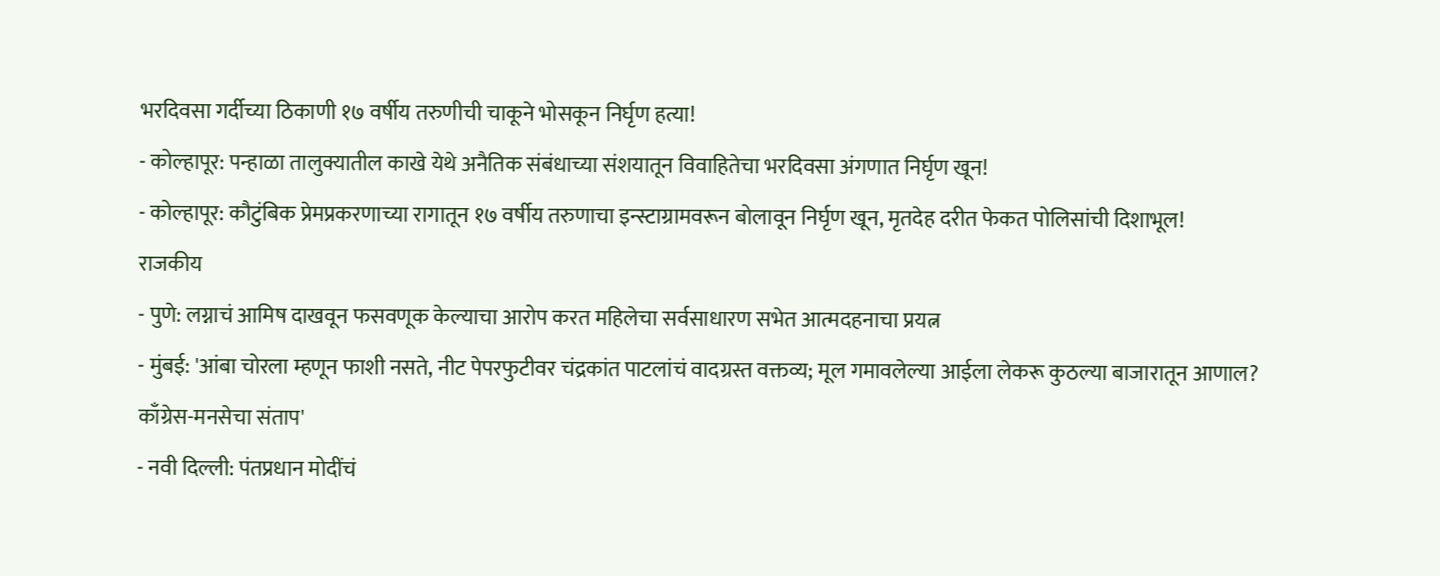भरदिवसा गर्दीच्या ठिकाणी १७ वर्षीय तरुणीची चाकूने भोसकून निर्घृण हत्या!
- कोल्हापूर: पन्हाळा तालुक्यातील काखे येथे अनैतिक संबंधाच्या संशयातून विवाहितेचा भरदिवसा अंगणात निर्घृण खून!
- कोल्हापूर: कौटुंबिक प्रेमप्रकरणाच्या रागातून १७ वर्षीय तरुणाचा इन्स्टाग्रामवरून बोलावून निर्घृण खून, मृतदेह दरीत फेकत पोलिसांची दिशाभूल!
राजकीय
- पुणे: लग्नाचं आमिष दाखवून फसवणूक केल्याचा आरोप करत महिलेचा सर्वसाधारण सभेत आत्मदहनाचा प्रयत्न
- मुंबई: 'आंबा चोरला म्हणून फाशी नसते, नीट पेपरफुटीवर चंद्रकांत पाटलांचं वादग्रस्त वक्तव्य; मूल गमावलेल्या आईला लेकरू कुठल्या बाजारातून आणाल? काँग्रेस-मनसेचा संताप'
- नवी दिल्ली: पंतप्रधान मोदींचं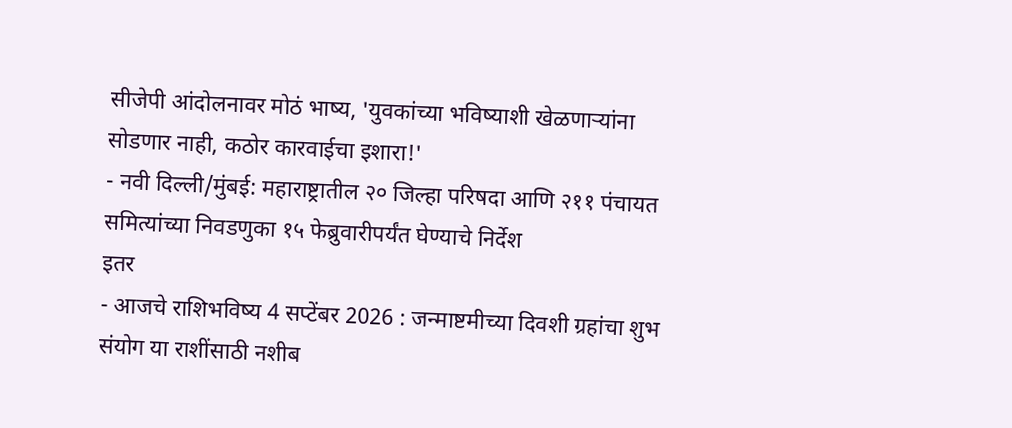सीजेपी आंदोलनावर मोठं भाष्य, 'युवकांच्या भविष्याशी खेळणाऱ्यांना सोडणार नाही, कठोर कारवाईचा इशारा!'
- नवी दिल्ली/मुंबई: महाराष्ट्रातील २० जिल्हा परिषदा आणि २११ पंचायत समित्यांच्या निवडणुका १५ फेब्रुवारीपर्यंत घेण्याचे निर्देश
इतर
- आजचे राशिभविष्य 4 सप्टेंबर 2026 : जन्माष्टमीच्या दिवशी ग्रहांचा शुभ संयोग या राशींसाठी नशीब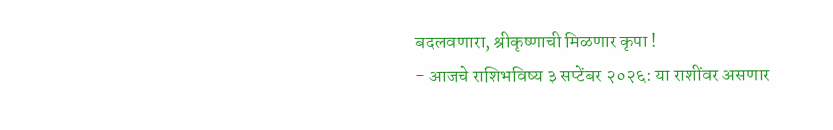बदलवणारा, श्रीकृष्णाची मिळणार कृपा !
- आजचे राशिभविष्य ३ सप्टेंबर २०२६: या राशींवर असणार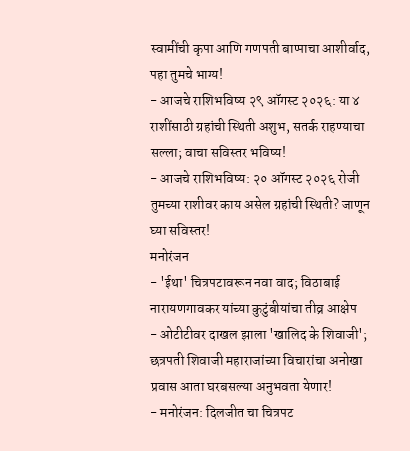स्वामींची कृपा आणि गणपती बाप्पाचा आशीर्वाद, पहा तुमचे भाग्य!
- आजचे राशिभविष्य २९ ऑगस्ट २०२६: या ४ राशींसाठी ग्रहांची स्थिती अशुभ, सतर्क राहण्याचा सल्ला; वाचा सविस्तर भविष्य!
- आजचे राशिभविष्य: २० ऑगस्ट २०२६ रोजी तुमच्या राशीवर काय असेल ग्रहांची स्थिती? जाणून घ्या सविस्तर!
मनोरंजन
- 'ईथा' चित्रपटावरून नवा वाद; विठाबाई नारायणगावकर यांच्या कुटुंबीयांचा तीव्र आक्षेप
- ओटीटीवर दाखल झाला 'खालिद के शिवाजी'; छत्रपती शिवाजी महाराजांच्या विचारांचा अनोखा प्रवास आता घरबसल्या अनुभवता येणार!
- मनोरंजन: दिलजीत चा चित्रपट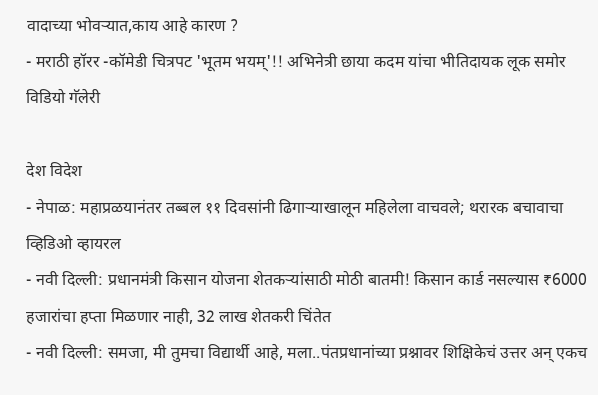वादाच्या भोवऱ्यात,काय आहे कारण ?
- मराठी हॉरर -कॉमेडी चित्रपट 'भूतम भयम्'!! अभिनेत्री छाया कदम यांचा भीतिदायक लूक समोर
विडियो गॅलेरी

देश विदेश
- नेपाळ: महाप्रळयानंतर तब्बल ११ दिवसांनी ढिगाऱ्याखालून महिलेला वाचवले; थरारक बचावाचा व्हिडिओ व्हायरल
- नवी दिल्ली: प्रधानमंत्री किसान योजना शेतकऱ्यांसाठी मोठी बातमी! किसान कार्ड नसल्यास ₹6000 हजारांचा हप्ता मिळणार नाही, 32 लाख शेतकरी चिंतेत
- नवी दिल्ली: समजा, मी तुमचा विद्यार्थी आहे, मला..पंतप्रधानांच्या प्रश्नावर शिक्षिकेचं उत्तर अन् एकच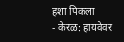हशा पिकला
- केरळ: हायवेवर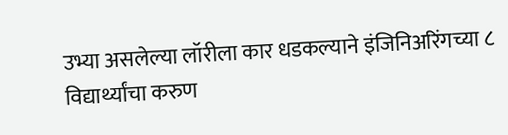उभ्या असलेल्या लॉरीला कार धडकल्याने इंजिनिअरिंगच्या ८ विद्यार्थ्यांचा करुण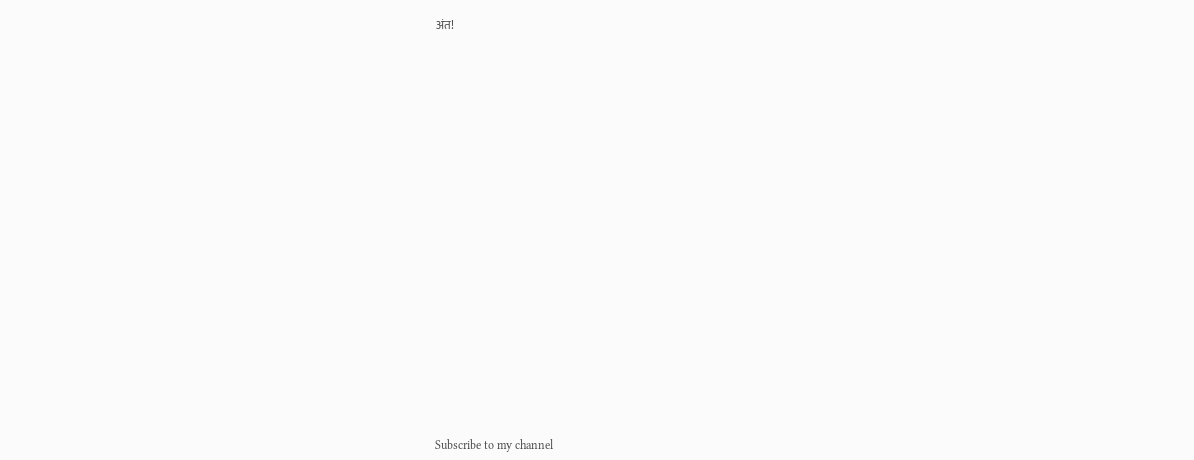अंत!



























Subscribe to my channel